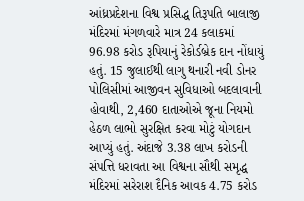આંધ્રપ્રદેશના વિશ્વ પ્રસિદ્ધ તિરૂપતિ બાલાજી મંદિરમાં મંગળવારે માત્ર 24 કલાકમાં 96.98 કરોડ રૂપિયાનું રેકોર્ડબ્રેક દાન નોંધાયું હતું. 15 જુલાઈથી લાગુ થનારી નવી ડોનર પોલિસીમાં આજીવન સુવિધાઓ બદલાવાની હોવાથી, 2,460 દાતાઓએ જૂના નિયમો હેઠળ લાભો સુરક્ષિત કરવા મોટું યોગદાન આપ્યું હતું. અંદાજે 3.38 લાખ કરોડની સંપત્તિ ધરાવતા આ વિશ્વના સૌથી સમૃદ્ધ મંદિરમાં સરેરાશ દૈનિક આવક 4.75 કરોડ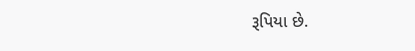રૂપિયા છે.